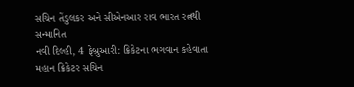સચિન તેંડુલકર અને સીએનઆર રાવ ભારત રત્નથી સન્માનિત
નવી દિલ્હી, 4 ફેબ્રુઆરી: ક્રિકેટના ભગવાન કહેવાતા મહાન ક્રિકેટર સચિન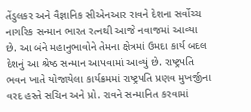તેંડુલકર અને વૈજ્ઞાનિક સીએનઆર રાવને દેશના સર્વોચ્ચ નાગરિક સન્માન ભારત રત્નથી આજે નવાજમાં આવ્યા છે. આ બંને મહાનુભાવોને તેમના ક્ષેત્રમાં ઉમદા કાર્ય બદલ દેશનું આ શ્રેષ્ઠ સન્માન આપવામાં આવ્યું છે. રાષ્ટ્રપતિ ભવન ખાતે યોજાયેલા કાર્યક્રમમાં રાષ્ટ્રપતિ પ્રણવ મુખર્જીના વરદ હસ્તે સચિન અને પ્રો. રાવને સન્માનિત કરવામાં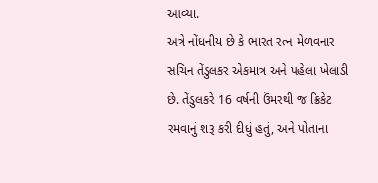આવ્યા.
અત્રે નોંધનીય છે કે ભારત રત્ન મેળવનાર સચિન તેંડુલકર એકમાત્ર અને પહેલા ખેલાડી છે. તેંડુલકરે 16 વર્ષની ઉંમરથી જ ક્રિકેટ રમવાનું શરૂ કરી દીધું હતું, અને પોતાના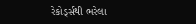રેકોર્ડ્સથી ભરેલા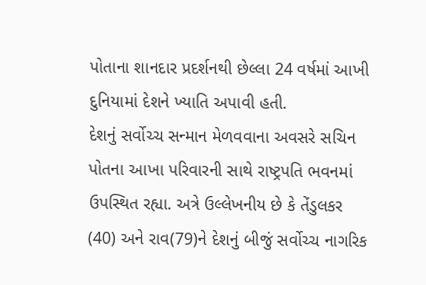પોતાના શાનદાર પ્રદર્શનથી છેલ્લા 24 વર્ષમાં આખી દુનિયામાં દેશને ખ્યાતિ અપાવી હતી.
દેશનું સર્વોચ્ચ સન્માન મેળવવાના અવસરે સચિન પોતના આખા પરિવારની સાથે રાષ્ટ્રપતિ ભવનમાં ઉપસ્થિત રહ્યા. અત્રે ઉલ્લેખનીય છે કે તેંડુલકર (40) અને રાવ(79)ને દેશનું બીજું સર્વોચ્ચ નાગરિક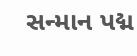સન્માન પદ્મ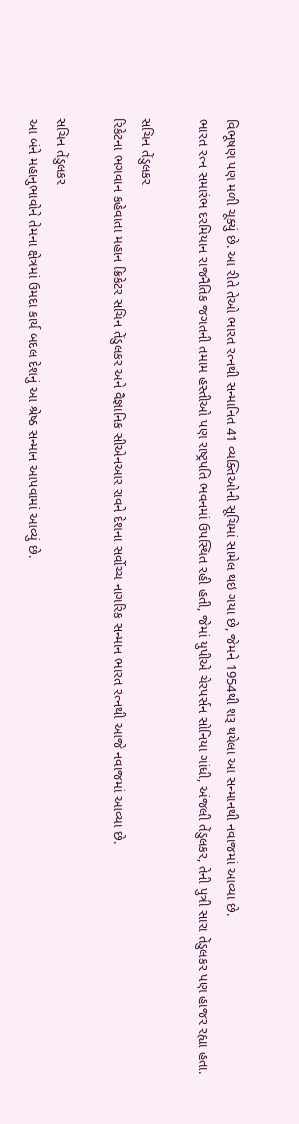વિભૂષણ પણ મળી ચૂક્યું છે. આ રીતે તેઓ ભારત રત્નથી સન્માનિત 41 વ્યક્તિઓની સૂચિમાં સામેલ થઇ ગયા છે, જેમને 1954થી શરૂ થયેલા આ સન્માનથી નવાજમાં આવ્યા છે.
ભારત રત્ન સમારંભ દરમિયાન રાજનૈતિક જગતની તમામ હસ્તીઓ પણ રાષ્ટ્રપતિ ભવનમાં ઉપસ્થિત રહી હતી, જેમાં યુપીએ ચેરપર્સન સોનિયા ગાંધી, અંજલી તેંડુલકર, તેની પુત્રી સારા તેંડુલકર પણ હાજર રહ્યા હતા.

સચિન તેંડુલકર
રિકેટના ભગવાન કહેવાતા મહાન ક્રિકેટર સચિન તેંડુલકર અને વૈજ્ઞાનિક સીએનઆર રાવને દેશના સર્વોચ્ચ નાગરિક સન્માન ભારત રત્નથી આજે નવાજમાં આવ્યા છે.

સચિન તેંડુલકર
આ બંને મહાનુભાવોને તેમના ક્ષેત્રમાં ઉમદા કાર્ય બદલ દેશનું આ શ્રેષ્ઠ સન્માન આપવામાં આવ્યું છે.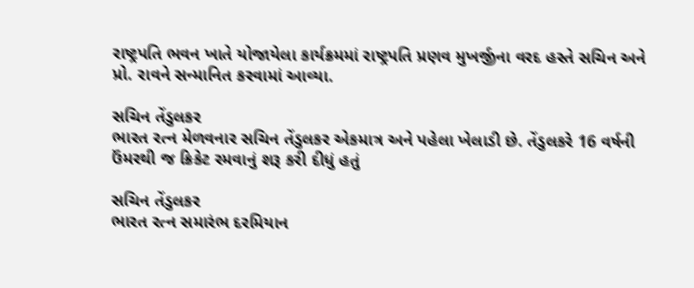રાષ્ટ્રપતિ ભવન ખાતે યોજાયેલા કાર્યક્રમમાં રાષ્ટ્રપતિ પ્રણવ મુખર્જીના વરદ હસ્તે સચિન અને પ્રો. રાવને સન્માનિત કરવામાં આવ્યા.

સચિન તેંડુલકર
ભારત રત્ન મેળવનાર સચિન તેંડુલકર એકમાત્ર અને પહેલા ખેલાડી છે. તેંડુલકરે 16 વર્ષની ઉંમરથી જ ક્રિકેટ રમવાનું શરૂ કરી દીધું હતું

સચિન તેંડુલકર
ભારત રત્ન સમારંભ દરમિયાન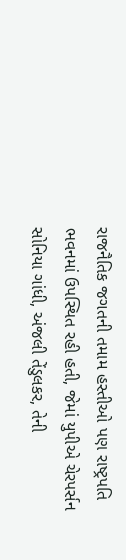રાજનૈતિક જગતની તમામ હસ્તીઓ પણ રાષ્ટ્રપતિ ભવનમાં ઉપસ્થિત રહી હતી, જેમાં યુપીએ ચેરપર્સન સોનિયા ગાંધી, અંજલી તેંડુલકર, તેની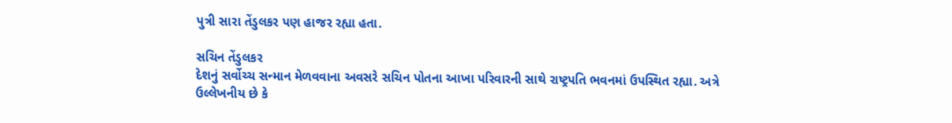પુત્રી સારા તેંડુલકર પણ હાજર રહ્યા હતા.

સચિન તેંડુલકર
દેશનું સર્વોચ્ચ સન્માન મેળવવાના અવસરે સચિન પોતના આખા પરિવારની સાથે રાષ્ટ્રપતિ ભવનમાં ઉપસ્થિત રહ્યા. અત્રે ઉલ્લેખનીય છે કે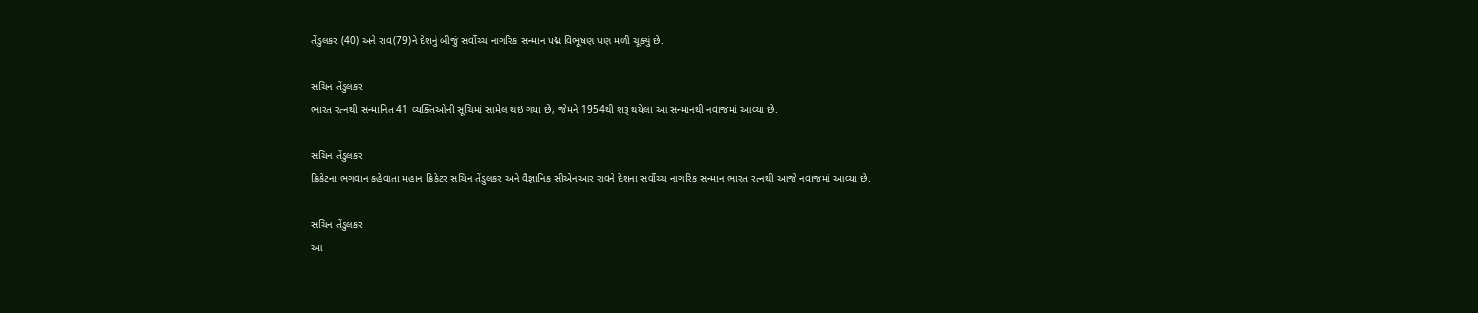તેંડુલકર (40) અને રાવ(79)ને દેશનું બીજું સર્વોચ્ચ નાગરિક સન્માન પદ્મ વિભૂષણ પણ મળી ચૂક્યું છે.

સચિન તેંડુલકર
ભારત રત્નથી સન્માનિત 41 વ્યક્તિઓની સૂચિમાં સામેલ થઇ ગયા છે, જેમને 1954થી શરૂ થયેલા આ સન્માનથી નવાજમાં આવ્યા છે.

સચિન તેંડુલકર
ક્રિકેટના ભગવાન કહેવાતા મહાન ક્રિકેટર સચિન તેંડુલકર અને વૈજ્ઞાનિક સીએનઆર રાવને દેશના સર્વોચ્ચ નાગરિક સન્માન ભારત રત્નથી આજે નવાજમાં આવ્યા છે.

સચિન તેંડુલકર
આ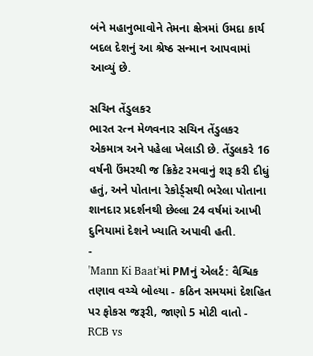બંને મહાનુભાવોને તેમના ક્ષેત્રમાં ઉમદા કાર્ય બદલ દેશનું આ શ્રેષ્ઠ સન્માન આપવામાં આવ્યું છે.

સચિન તેંડુલકર
ભારત રત્ન મેળવનાર સચિન તેંડુલકર એકમાત્ર અને પહેલા ખેલાડી છે. તેંડુલકરે 16 વર્ષની ઉંમરથી જ ક્રિકેટ રમવાનું શરૂ કરી દીધું હતું, અને પોતાના રેકોર્ડ્સથી ભરેલા પોતાના શાનદાર પ્રદર્શનથી છેલ્લા 24 વર્ષમાં આખી દુનિયામાં દેશને ખ્યાતિ અપાવી હતી.
-
'Mann Ki Baat'માં PMનું એલર્ટ: વૈશ્વિક તણાવ વચ્ચે બોલ્યા - કઠિન સમયમાં દેશહિત પર ફોકસ જરૂરી, જાણો 5 મોટી વાતો -
RCB vs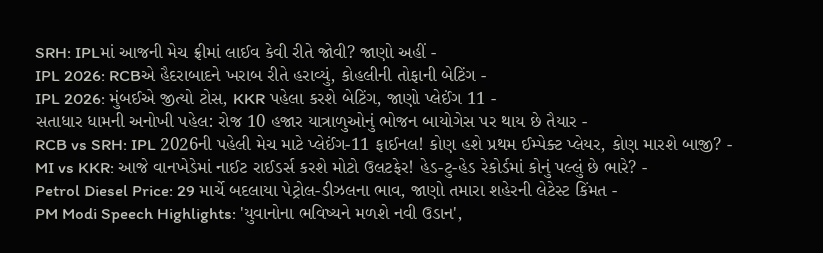SRH: IPLમાં આજની મેચ ફ્રીમાં લાઈવ કેવી રીતે જોવી? જાણો અહીં -
IPL 2026: RCBએ હૈદરાબાદને ખરાબ રીતે હરાવ્યું, કોહલીની તોફાની બેટિંગ -
IPL 2026: મુંબઈએ જીત્યો ટોસ, KKR પહેલા કરશે બેટિંગ, જાણો પ્લેઈંગ 11 -
સતાધાર ધામની અનોખી પહેલ: રોજ 10 હજાર યાત્રાળુઓનું ભોજન બાયોગેસ પર થાય છે તૈયાર -
RCB vs SRH: IPL 2026ની પહેલી મેચ માટે પ્લેઈંગ-11 ફાઈનલ! કોણ હશે પ્રથમ ઈમ્પેક્ટ પ્લેયર, કોણ મારશે બાજી? -
MI vs KKR: આજે વાનખેડેમાં નાઈટ રાઈડર્સ કરશે મોટો ઉલટફેર! હેડ-ટુ-હેડ રેકોર્ડમાં કોનું પલ્લું છે ભારે? -
Petrol Diesel Price: 29 માર્ચે બદલાયા પેટ્રોલ-ડીઝલના ભાવ, જાણો તમારા શહેરની લેટેસ્ટ કિંમત -
PM Modi Speech Highlights: 'યુવાનોના ભવિષ્યને મળશે નવી ઉડાન',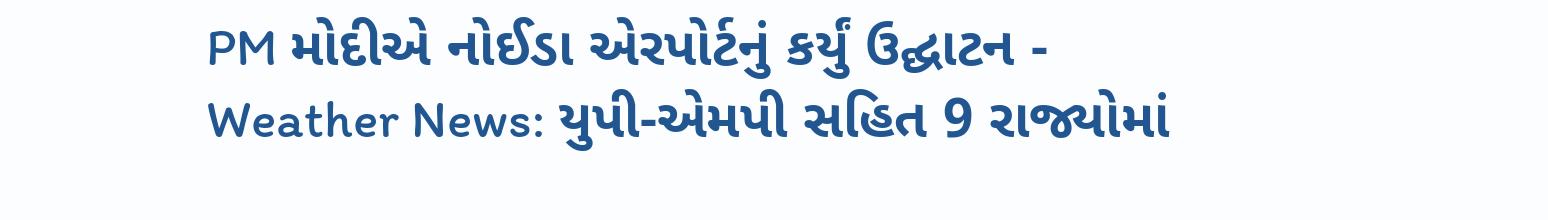PM મોદીએ નોઈડા એરપોર્ટનું કર્યું ઉદ્ઘાટન -
Weather News: યુપી-એમપી સહિત 9 રાજ્યોમાં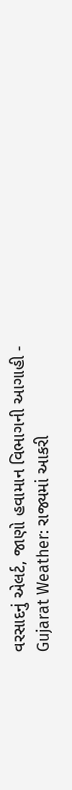વરસાદનું એલર્ટ, જાણો હવામાન વિભાગની આગાહી -
Gujarat Weather: રાજ્યમાં આકરી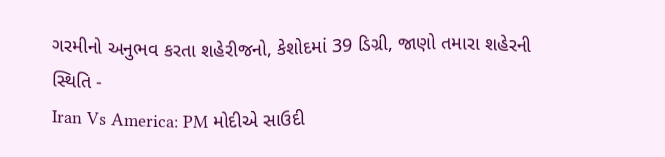ગરમીનો અનુભવ કરતા શહેરીજનો, કેશોદમાં 39 ડિગ્રી, જાણો તમારા શહેરની સ્થિતિ -
Iran Vs America: PM મોદીએ સાઉદી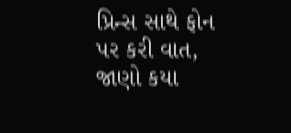પ્રિન્સ સાથે ફોન પર કરી વાત, જાણો કયા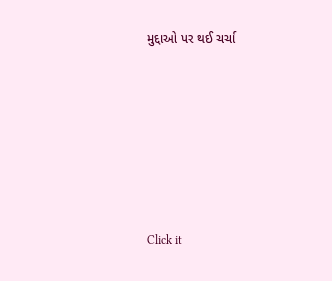મુદ્દાઓ પર થઈ ચર્ચા






Click it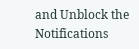and Unblock the Notifications